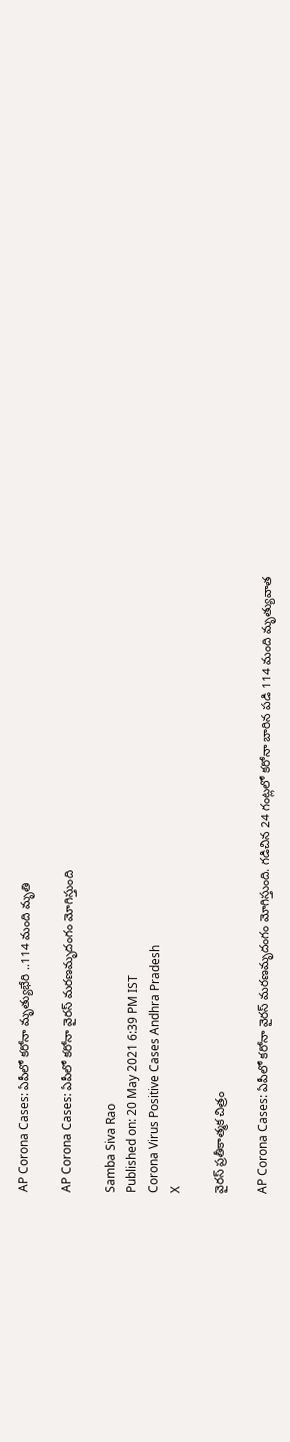AP Corona Cases: ఏపీలో కరోనా మృత్యుభేరి ..114 మంది మృతి

AP Corona Cases: ఏపీలో కరోనా వైర‌స్ మ‌ర‌ణమృదంగం మోగిస్తుంది

Samba Siva Rao
Published on: 20 May 2021 6:39 PM IST
Corona Virus Positive Cases Andhra Pradesh
X

వైర‌స్ ప్ర‌తీకాత్మ‌క చిత్రం

AP Corona Cases: ఏపీలో కరోనా వైర‌స్ మ‌ర‌ణమృదంగం మోగిస్తుంది. గ‌డిచిన 24 గంట్ల‌లో కరోనా బారిన ప‌డి 114 మంది మృత్యువాత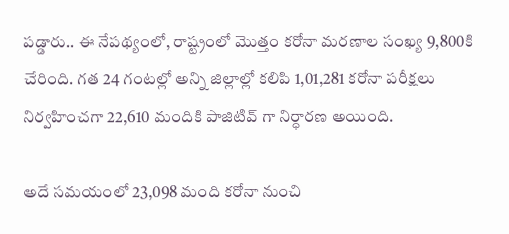పడ్డారు.. ఈ నేపథ్యంలో, రాష్ట్రంలో మొత్తం కరోనా మరణాల సంఖ్య 9,800కి చేరింది. గ‌త 24 గంట‌ల్లో అన్ని జిల్లాల్లో కలిపి 1,01,281 కరోనా పరీక్షలు నిర్వహించగా 22,610 మందికి పాజిటివ్ గా నిర్ధారణ అయింది.

అదే సమయంలో 23,098 మంది కరోనా నుంచి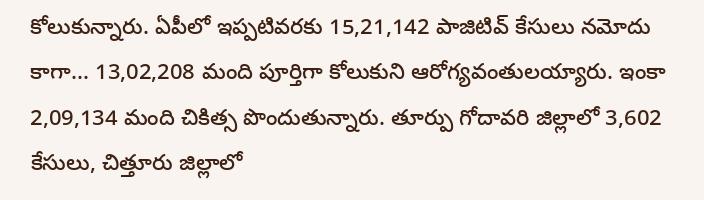కోలుకున్నారు. ఏపీలో ఇప్పటివరకు 15,21,142 పాజిటివ్ కేసులు నమోదు కాగా... 13,02,208 మంది పూర్తిగా కోలుకుని ఆరోగ్యవంతులయ్యారు. ఇంకా 2,09,134 మంది చికిత్స పొందుతున్నారు. తూర్పు గోదావరి జిల్లాలో 3,602 కేసులు, చిత్తూరు జిల్లాలో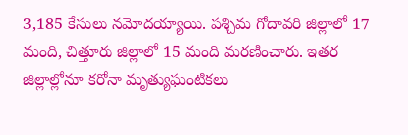3,185 కేసులు నమోదయ్యాయి. పశ్చిమ గోదావరి జిల్లాలో 17 మంది, చిత్తూరు జిల్లాలో 15 మంది మరణించారు. ఇతర జిల్లాల్లోనూ కరోనా మృత్యుఘంటికలు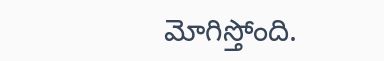మోగిస్తోంది.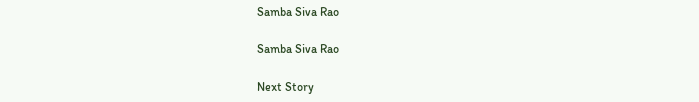Samba Siva Rao

Samba Siva Rao

Next Story